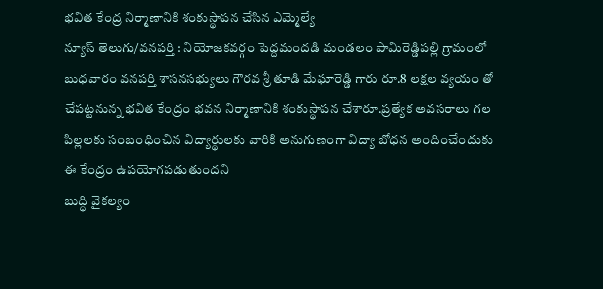భవిత కేంద్ర నిర్మాణానికి శంకుస్థాపన చేసిన ఎమ్మెల్యే
న్యూస్ తెలుగు/వనపర్తి : నియోజకవర్గం పెద్దమందడి మండలం పామిరెడ్డిపల్లి గ్రామంలో బుధవారం వనపర్తి శాసనసభ్యులు గౌరవ శ్రీ తూడి మేఘారెడ్డి గారు రూ.8 లక్షల వ్యయం తో చేపట్టనున్న భవిత కేంద్రం భవన నిర్మాణానికి శంకుస్థాపన చేశారూ.ప్రత్యేక అవసరాలు గల పిల్లలకు సంబంధించిన విద్యార్థులకు వారికి అనుగుణంగా విద్యా బోధన అందించేందుకు ఈ కేంద్రం ఉపయోగపడుతుందని
బుద్ధి వైకల్యం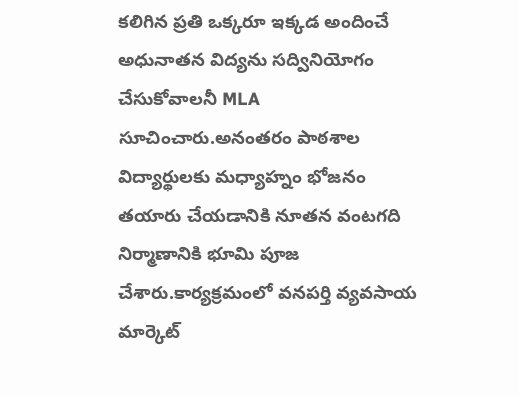కలిగిన ప్రతి ఒక్కరూ ఇక్కడ అందించే అధునాతన విద్యను సద్వినియోగం చేసుకోవాలనీ MLA సూచించారు.అనంతరం పాఠశాల విద్యార్థులకు మధ్యాహ్నం భోజనం తయారు చేయడానికి నూతన వంటగది నిర్మాణానికి భూమి పూజ చేశారు.కార్యక్రమంలో వనపర్తి వ్యవసాయ మార్కెట్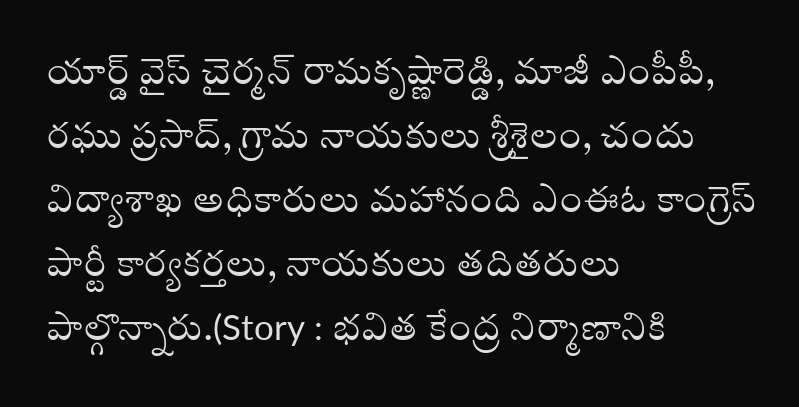యార్డ్ వైస్ చైర్మన్ రామకృష్ణారెడ్డి, మాజీ ఎంపీపీ, రఘు ప్రసాద్, గ్రామ నాయకులు శ్రీశైలం, చందు విద్యాశాఖ అధికారులు మహానంది ఎంఈఓ కాంగ్రెస్ పార్టీ కార్యకర్తలు, నాయకులు తదితరులు పాల్గొన్నారు.(Story : భవిత కేంద్ర నిర్మాణానికి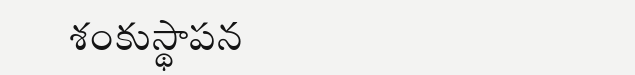శంకుస్థాపన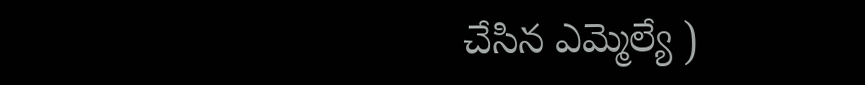చేసిన ఎమ్మెల్యే )